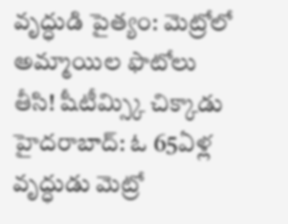వృద్ధుడి పైత్యం: మెట్రోలో అమ్మాయిల ఫొటోలు తీసి! షీటీమ్స్కి చిక్కాడు
హైదరాబాద్: ఓ 65ఏళ్ల వృద్ధుడు మెట్రో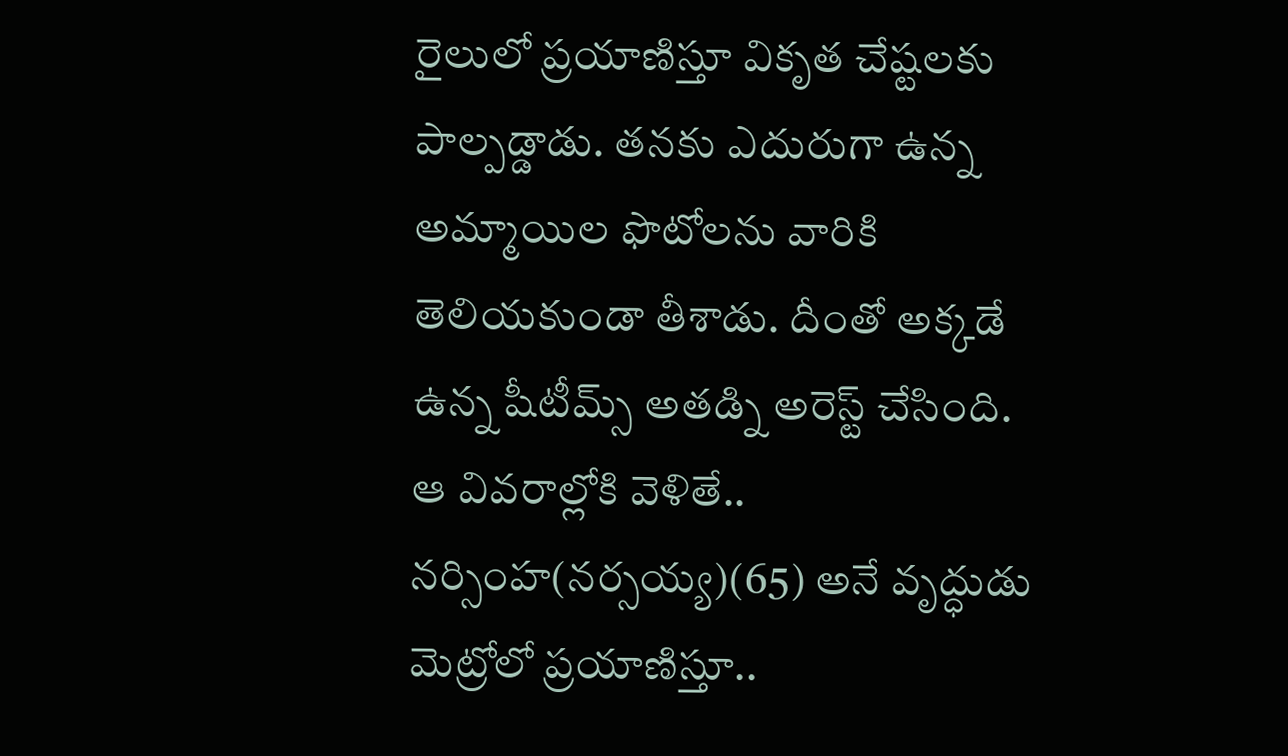రైలులో ప్రయాణిస్తూ వికృత చేష్టలకు పాల్పడ్డాడు. తనకు ఎదురుగా ఉన్న అమ్మాయిల ఫొటోలను వారికి తెలియకుండా తీశాడు. దీంతో అక్కడే ఉన్న షీటీమ్స్ అతడ్ని అరెస్ట్ చేసింది.
ఆ వివరాల్లోకి వెళితే.. నర్సింహ(నర్సయ్య)(65) అనే వృద్ధుడు మెట్రోలో ప్రయాణిస్తూ..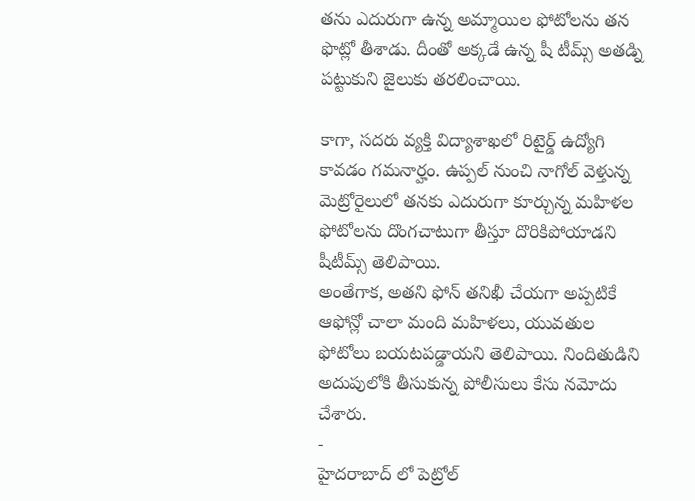తను ఎదురుగా ఉన్న అమ్మాయిల ఫోటోలను తన ఫొట్లో తీశాడు. దీంతో అక్కడే ఉన్న షీ టీమ్స్ అతడ్ని పట్టుకుని జైలుకు తరలించాయి.

కాగా, సదరు వ్యక్తి విద్యాశాఖలో రిటైర్డ్ ఉద్యోగి కావడం గమనార్హం. ఉప్పల్ నుంచి నాగోల్ వెళ్తున్న మెట్రోరైలులో తనకు ఎదురుగా కూర్చున్న మహిళల ఫోటోలను దొంగచాటుగా తీస్తూ దొరికిపోయాడని షీటీమ్స్ తెలిపాయి.
అంతేగాక, అతని ఫోన్ తనిఖీ చేయగా అప్పటికే ఆఫోన్లో చాలా మంది మహిళలు, యువతుల ఫోటోలు బయటపడ్డాయని తెలిపాయి. నిందితుడిని అదుపులోకి తీసుకున్న పోలీసులు కేసు నమోదు చేశారు.
-
హైదరాబాద్ లో పెట్రోల్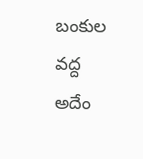బంకుల వద్ద అదేం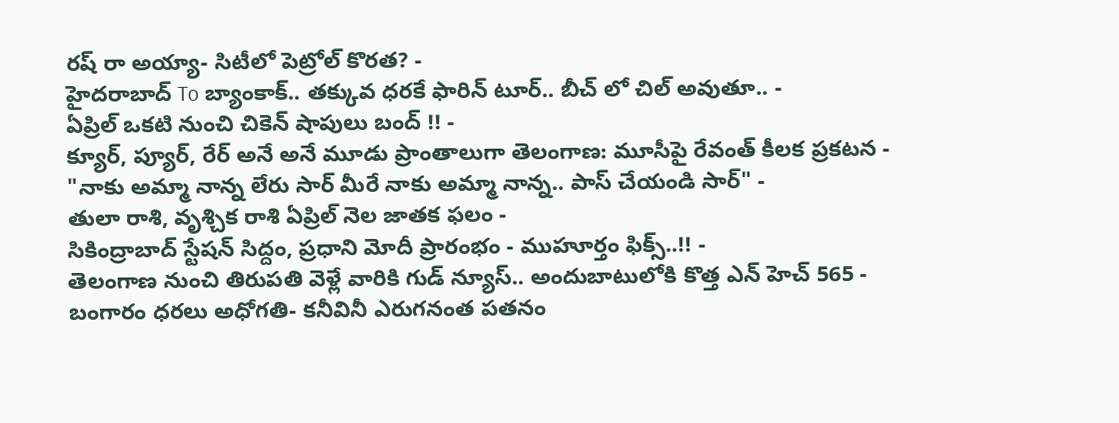రష్ రా అయ్యా- సిటీలో పెట్రోల్ కొరత? -
హైదరాబాద్ To బ్యాంకాక్.. తక్కువ ధరకే ఫారిన్ టూర్.. బీచ్ లో చిల్ అవుతూ.. -
ఏప్రిల్ ఒకటి నుంచి చికెన్ షాపులు బంద్ !! -
క్యూర్, ప్యూర్, రేర్ అనే అనే మూడు ప్రాంతాలుగా తెలంగాణ: మూసీపై రేవంత్ కీలక ప్రకటన -
"నాకు అమ్మా నాన్న లేరు సార్ మీరే నాకు అమ్మా నాన్న.. పాస్ చేయండి సార్" -
తులా రాశి, వృశ్చిక రాశి ఏప్రిల్ నెల జాతక ఫలం -
సికింద్రాబాద్ స్టేషన్ సిద్దం, ప్రధాని మోదీ ప్రారంభం - ముహూర్తం ఫిక్స్..!! -
తెలంగాణ నుంచి తిరుపతి వెళ్లే వారికి గుడ్ న్యూస్.. అందుబాటులోకి కొత్త ఎన్ హెచ్ 565 -
బంగారం ధరలు అధోగతి- కనీవినీ ఎరుగనంత పతనం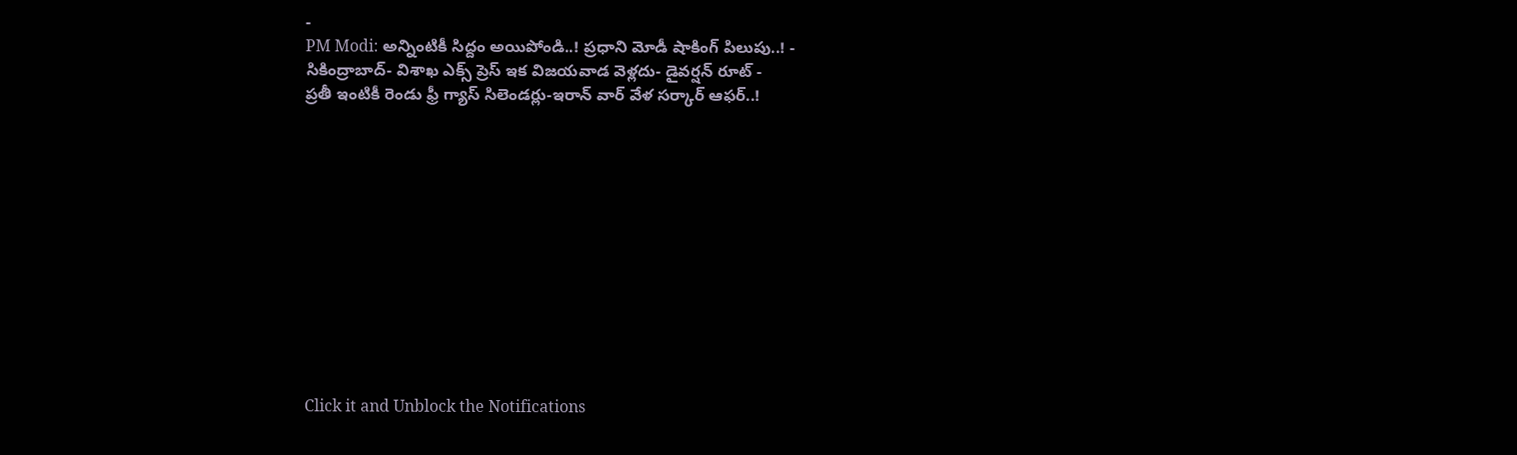-
PM Modi: అన్నింటికీ సిద్దం అయిపోండి..! ప్రధాని మోడీ షాకింగ్ పిలుపు..! -
సికింద్రాబాద్- విశాఖ ఎక్స్ ప్రెస్ ఇక విజయవాడ వెళ్లదు- డైవర్షన్ రూట్ -
ప్రతీ ఇంటికీ రెండు ఫ్రీ గ్యాస్ సిలెండర్లు-ఇరాన్ వార్ వేళ సర్కార్ ఆఫర్..!












Click it and Unblock the Notifications